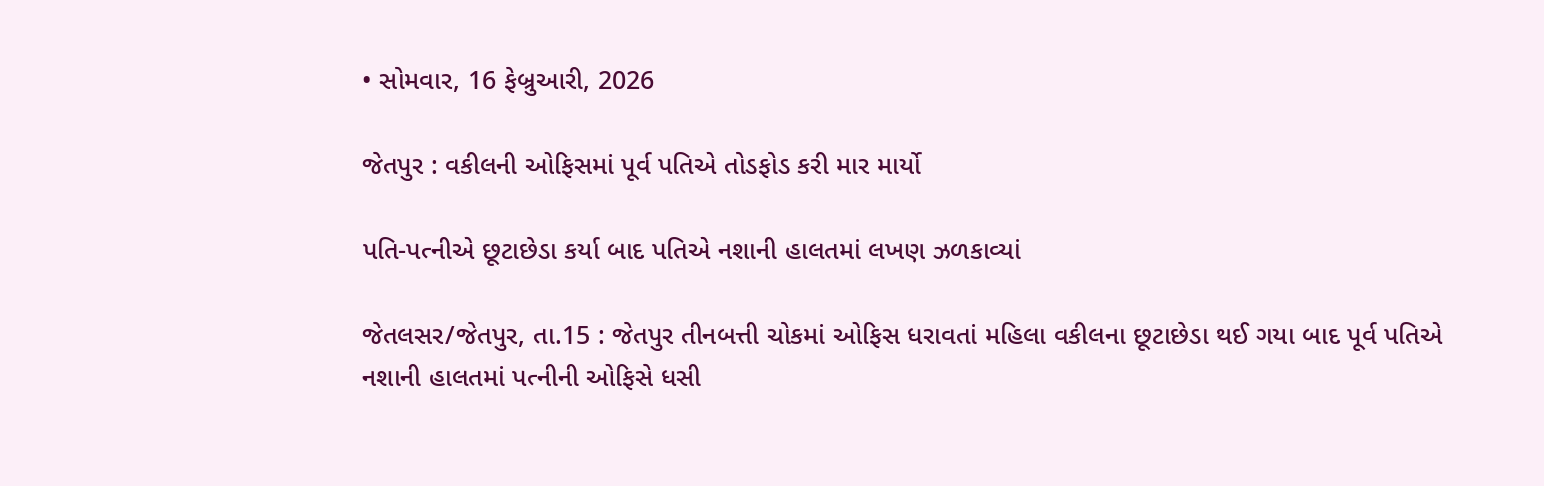• સોમવાર, 16 ફેબ્રુઆરી, 2026

જેતપુર : વકીલની ઓફિસમાં પૂર્વ પતિએ તોડફોડ કરી માર માર્યો

પતિ-પત્નીએ છૂટાછેડા કર્યા બાદ પતિએ નશાની હાલતમાં લખણ ઝળકાવ્યાં

જેતલસર/જેતપુર, તા.15 : જેતપુર તીનબત્તી ચોકમાં ઓફિસ ધરાવતાં મહિલા વકીલના છૂટાછેડા થઈ ગયા બાદ પૂર્વ પતિએ નશાની હાલતમાં પત્નીની ઓફિસે ધસી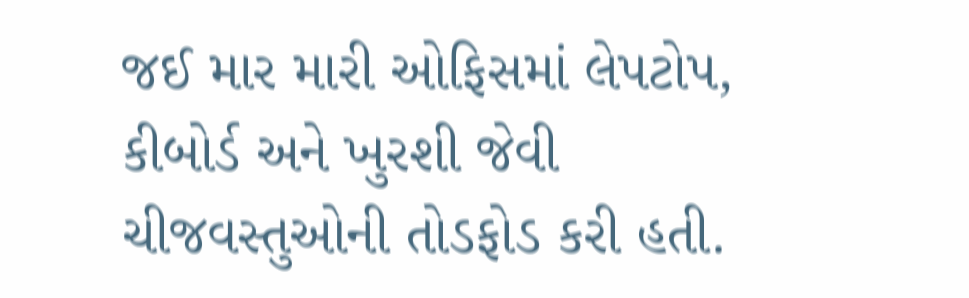જઈ માર મારી ઓફિસમાં લેપટોપ, કીબોર્ડ અને ખુરશી જેવી ચીજવસ્તુઓની તોડફોડ કરી હતી.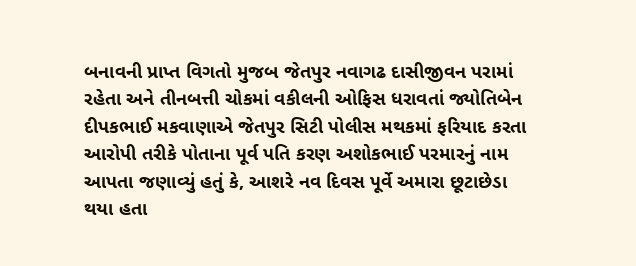બનાવની પ્રાપ્ત વિગતો મુજબ જેતપુર નવાગઢ દાસીજીવન પરામાં રહેતા અને તીનબત્તી ચોકમાં વકીલની ઓફિસ ધરાવતાં જ્યોતિબેન દીપકભાઈ મકવાણાએ જેતપુર સિટી પોલીસ મથકમાં ફરિયાદ કરતા આરોપી તરીકે પોતાના પૂર્વ પતિ કરણ અશોકભાઈ પરમારનું નામ આપતા જણાવ્યું હતું કે, આશરે નવ દિવસ પૂર્વે અમારા છૂટાછેડા થયા હતા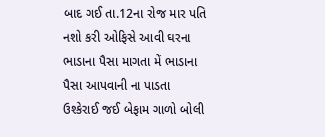બાદ ગઈ તા.12ના રોજ માર પતિ નશો કરી ઓફિસે આવી ઘરના ભાડાના પૈસા માગતા મેં ભાડાના પૈસા આપવાની ના પાડતા ઉશ્કેરાઈ જઈ બેફામ ગાળો બોલી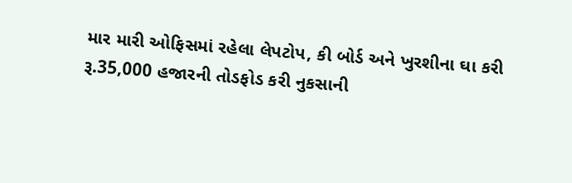માર મારી ઓફિસમાં રહેલા લેપટોપ, કી બોર્ડ અને ખુરશીના ઘા કરી રૂ.35,000 હજારની તોડફોડ કરી નુકસાની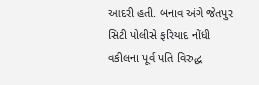આદરી હતી. બનાવ અંગે જેતપુર સિટી પોલીસે ફરિયાદ નોંધી વકીલના પૂર્વ પતિ વિરુદ્ધ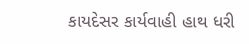કાયદેસર કાર્યવાહી હાથ ધરી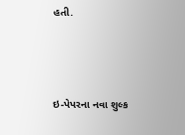હતી.



ઇ-પેપરના નવા શુલ્ક